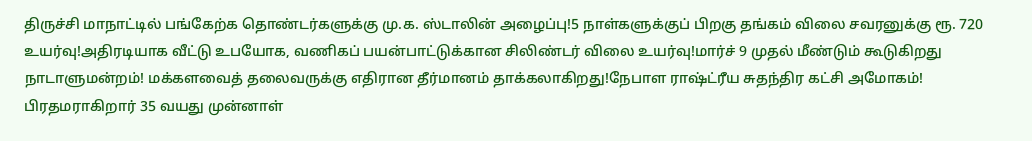திருச்சி மாநாட்டில் பங்கேற்க தொண்டர்களுக்கு மு.க. ஸ்டாலின் அழைப்பு!5 நாள்களுக்குப் பிறகு தங்கம் விலை சவரனுக்கு ரூ. 720 உயர்வு!அதிரடியாக வீட்டு உபயோக, வணிகப் பயன்பாட்டுக்கான சிலிண்டர் விலை உயர்வு!மார்ச் 9 முதல் மீண்டும் கூடுகிறது நாடாளுமன்றம்! மக்களவைத் தலைவருக்கு எதிரான தீர்மானம் தாக்கலாகிறது!நேபாள ராஷ்ட்ரீய சுதந்திர கட்சி அமோகம்! பிரதமராகிறார் 35 வயது முன்னாள்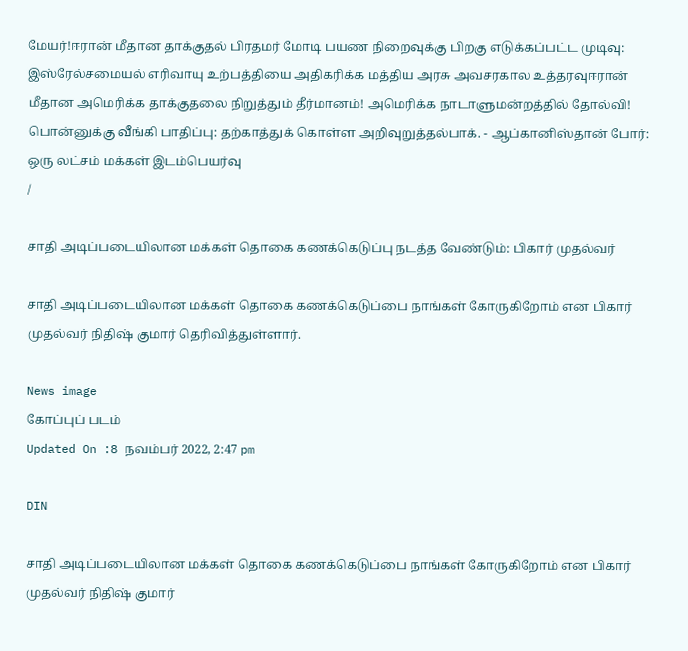மேயர்!ஈரான் மீதான தாக்குதல் பிரதமர் மோடி பயண நிறைவுக்கு பிறகு எடுக்கப்பட்ட முடிவு: இஸ்ரேல்சமையல் எரிவாயு உற்பத்தியை அதிகரிக்க மத்திய அரசு அவசரகால உத்தரவுஈரான் மீதான அமெரிக்க தாக்குதலை நிறுத்தும் தீர்மானம்! அமெரிக்க நாடாளுமன்றத்தில் தோல்வி! பொன்னுக்கு வீங்கி பாதிப்பு: தற்காத்துக் கொள்ள அறிவுறுத்தல்பாக். - ஆப்கானிஸ்தான் போர்: ஒரு லட்சம் மக்கள் இடம்பெயர்வு
/

சாதி அடிப்படையிலான மக்கள் தொகை கணக்கெடுப்பு நடத்த வேண்டும்: பிகார் முதல்வர்

சாதி அடிப்படையிலான மக்கள் தொகை கணக்கெடுப்பை நாங்கள் கோருகிறோம் என பிகார் முதல்வர் நிதிஷ் குமார் தெரிவித்துள்ளார்.

News image
கோப்புப் படம்
Updated On :8 நவம்பர் 2022, 2:47 pm

DIN

சாதி அடிப்படையிலான மக்கள் தொகை கணக்கெடுப்பை நாங்கள் கோருகிறோம் என பிகார் முதல்வர் நிதிஷ் குமார்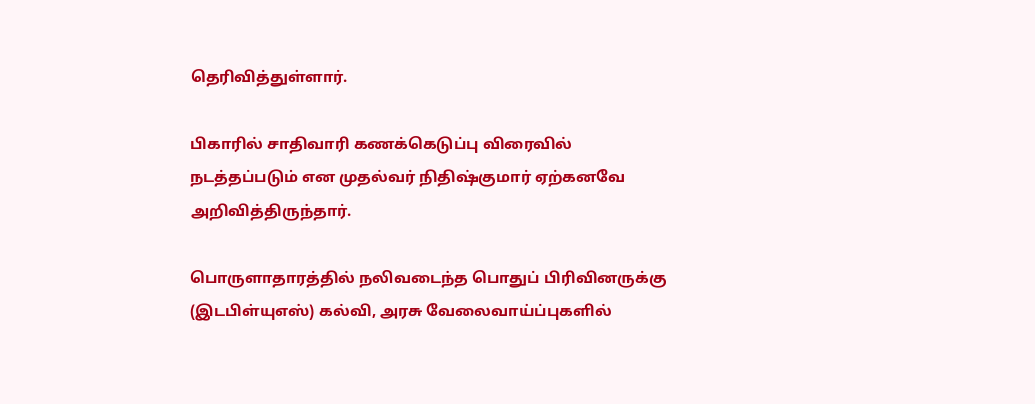தெரிவித்துள்ளார்.

பிகாரில் சாதிவாரி கணக்கெடுப்பு விரைவில் நடத்தப்படும் என முதல்வர் நிதிஷ்குமார் ஏற்கனவே அறிவித்திருந்தார்.

பொருளாதாரத்தில் நலிவடைந்த பொதுப் பிரிவினருக்கு (இடபிள்யுஎஸ்) கல்வி, அரசு வேலைவாய்ப்புகளில்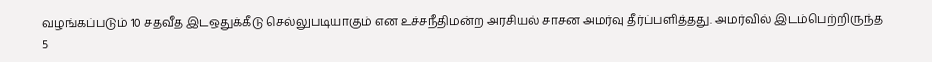வழங்கப்படும் 10 சதவீத இடஒதுக்கீடு செல்லுபடியாகும் என உச்சநீதிமன்ற அரசியல் சாசன அமர்வு தீர்ப்பளித்தது. அமர்வில் இடம்பெற்றிருந்த 5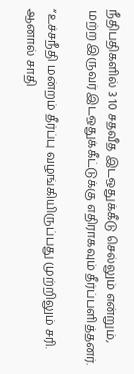நீதிபதிகளில் 3 10 சதவீத இடஒதுக்கீடு செல்லும் என்றும், மற்ற இருவர் இடஒதுக்கீட்டுக்கு எதிராகவும் தீர்ப்பளித்தனர்.

“உச்சநீதி மன்றம் தீர்ப்பு வழங்கியிருப்பது முற்றிலும் சரி. ஆனால் சாதி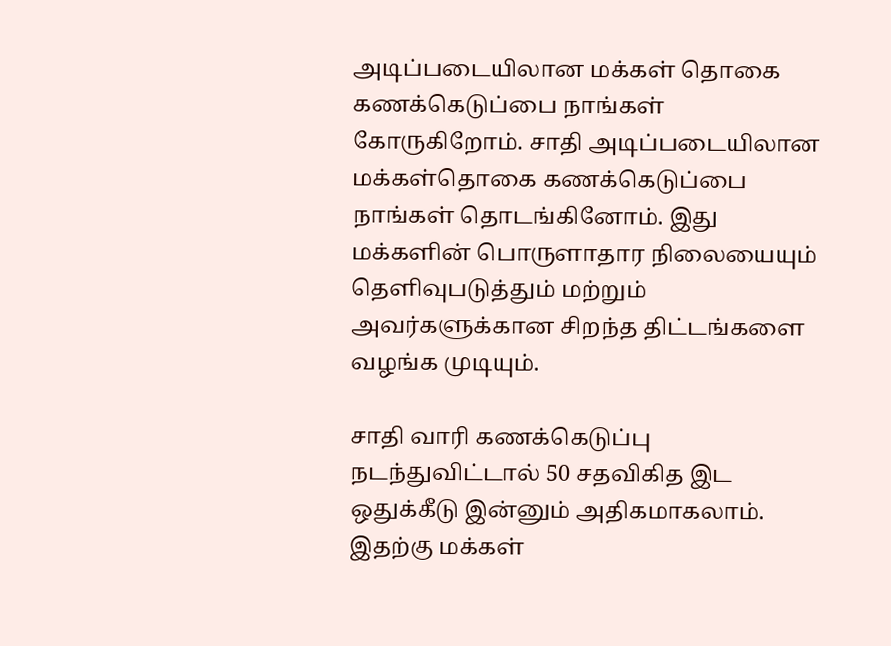அடிப்படையிலான மக்கள் தொகை கணக்கெடுப்பை நாங்கள் கோருகிறோம். சாதி அடிப்படையிலான மக்கள்தொகை கணக்கெடுப்பை நாங்கள் தொடங்கினோம். இது மக்களின் பொருளாதார நிலையையும் தெளிவுபடுத்தும் மற்றும் அவர்களுக்கான சிறந்த திட்டங்களை வழங்க முடியும்.

சாதி வாரி கணக்கெடுப்பு நடந்துவிட்டால் 50 சதவிகித இட ஒதுக்கீடு இன்னும் அதிகமாகலாம். இதற்கு மக்கள்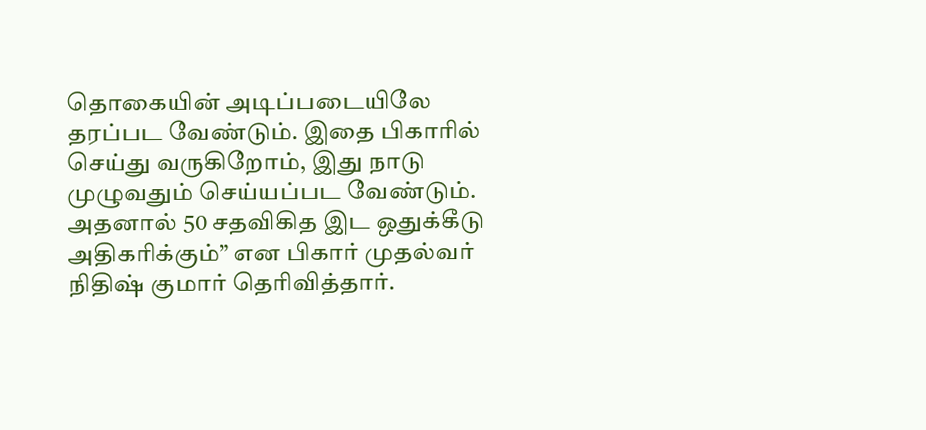தொகையின் அடிப்படையிலே தரப்பட வேண்டும். இதை பிகாரில் செய்து வருகிறோம், இது நாடு முழுவதும் செய்யப்பட வேண்டும். அதனால் 50 சதவிகித இட ஒதுக்கீடு அதிகரிக்கும்” என பிகார் முதல்வர் நிதிஷ் குமார் தெரிவித்தார்.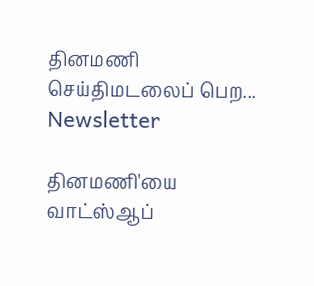தினமணி செய்திமடலைப் பெற... Newsletter

தினமணி'யை வாட்ஸ்ஆப்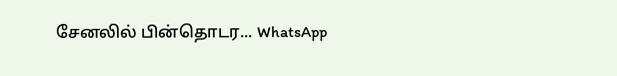சேனலில் பின்தொடர... WhatsApp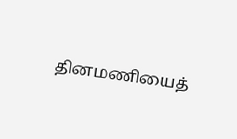தினமணியைத்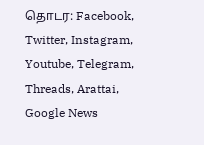தொடர: Facebook, Twitter, Instagram, Youtube, Telegram, Threads, Arattai, Google News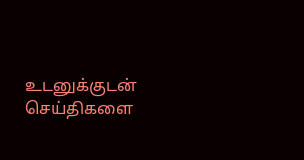உடனுக்குடன் செய்திகளை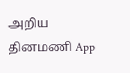அறிய தினமணி App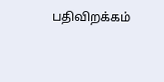பதிவிறக்கம்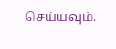செய்யவும்.